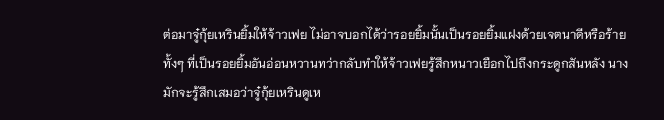ต่อมาจู๋กุ้ยเหรินยิ้มให้จ้าวเฟย ไม่อาจบอกได้ว่ารอยยิ้มนั้นเป็นรอยยิ้มแฝงด้วยเจตนาดีหรือร้าย ทั้งๆ ที่เป็นรอยยิ้มอันอ่อนหวานทว่ากลับทำให้จ้าวเฟยรู้สึกหนาวเยือกไปถึงกระดูกสันหลัง นางมักจะรู้สึกเสมอว่าจู๋กุ้ยเหรินดูเห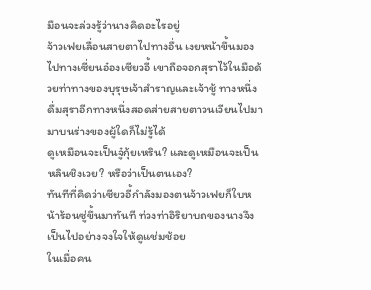มือนจะล่วงรู้ว่านางคิดอะไรอยู่
จ้าวเฟยเลื่อนสายตาไปทางอื่น เงยหน้าขึ้นมองไปทางเซี่ยนอ๋องเซียวอี้ เขาถือจอกสุราไว้ในมือด้วยท่าทางของบุรุษเจ้าสำราญและเจ้าชู้ ทางหนึ่งดื่มสุราอีกทางหนึ่งสอดส่ายสายตาวนเวียนไปมามาบนร่างของผู้ใดก็ไม่รู้ได้
ดูเหมือนจะเป็นจู๋กุ้ยเหริน? และดูเหมือนจะเป็นหลินชิงเวย? หรือว่าเป็นตนเอง?
ทันทีที่คิดว่าเซียวอี้กำลังมองตนจ้าวเฟยก็ใบหน้าร้อนซู่ขึ้นมาทันที ท่วงท่าอิริยาบถของนางจึงเป็นไปอย่างจงใจให้ดูแช่มช้อย
ในเมื่อคน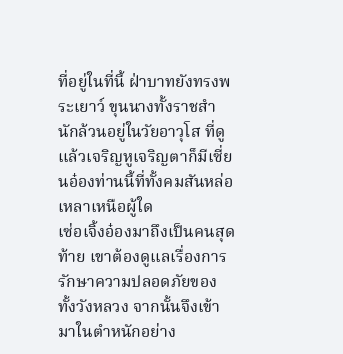ที่อยู่ในที่นี้ ฝ่าบาทยังทรงพระเยาว์ ขุนนางทั้งราชสำนักล้วนอยู่ในวัยอาวุโส ที่ดูแล้วเจริญหูเจริญตาก็มีเซี่ยนอ๋องท่านนี้ที่ทั้งคมสันหล่อเหลาเหนือผู้ใด
เซ่อเจิ้งอ๋องมาถึงเป็นคนสุดท้าย เขาต้องดูแลเรื่องการรักษาความปลอดภัยของทั้งวังหลวง จากนั้นจึงเข้ามาในตำหนักอย่าง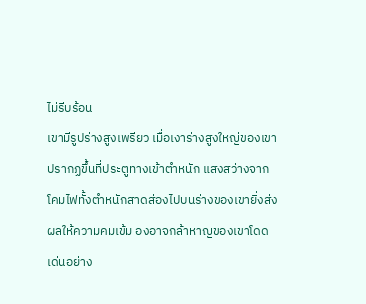ไม่รีบร้อน
เขามีรูปร่างสูงเพรียว เมื่อเงาร่างสูงใหญ่ของเขาปรากฏขึ้นที่ประตูทางเข้าตำหนัก แสงสว่างจากโคมไฟทั้งตำหนักสาดส่องไปบนร่างของเขายิ่งส่งผลให้ความคมเข้ม องอาจกล้าหาญของเขาโดดเด่นอย่าง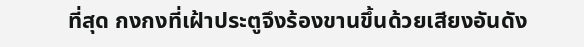ที่สุด กงกงที่เฝ้าประตูจึงร้องขานขึ้นด้วยเสียงอันดัง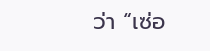ว่า “เซ่อ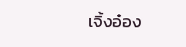เจิ้งอ๋อง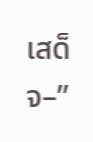เสด็จ–”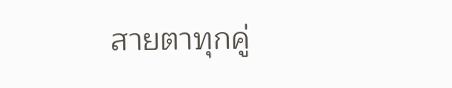สายตาทุกคู่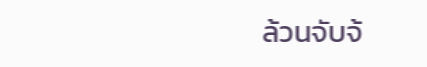ล้วนจับจ้